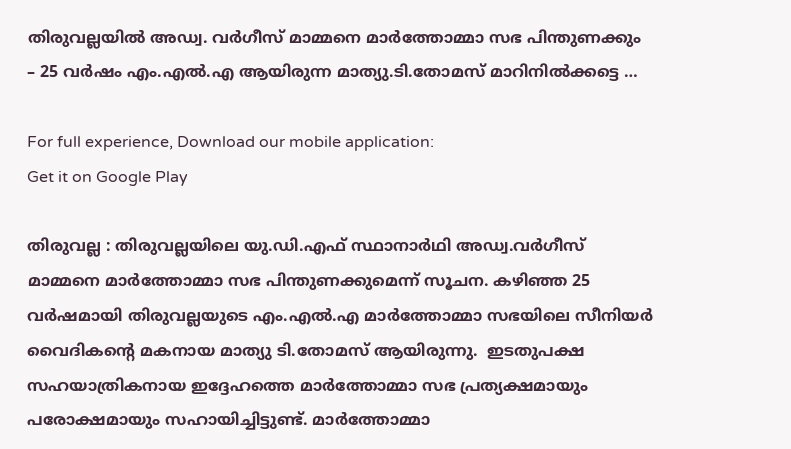തിരുവല്ലയില്‍ അഡ്വ. വര്‍ഗീസ്‌ മാമ്മനെ മാര്‍ത്തോമ്മാ സഭ പിന്തുണക്കും – 25 വര്‍ഷം എം.എല്‍.എ ആയിരുന്ന മാത്യു.ടി.തോമസ്‌ മാറിനില്‍ക്കട്ടെ …

For full experience, Download our mobile application:
Get it on Google Play

തിരുവല്ല : തിരുവല്ലയിലെ യു.ഡി.എഫ് സ്ഥാനാര്‍ഥി അഡ്വ.വര്‍ഗീസ്‌ മാമ്മനെ മാര്‍ത്തോമ്മാ സഭ പിന്തുണക്കുമെന്ന് സൂചന. കഴിഞ്ഞ 25 വര്‍ഷമായി തിരുവല്ലയുടെ എം.എല്‍.എ മാര്‍ത്തോമ്മാ സഭയിലെ സീനിയര്‍ വൈദികന്റെ മകനായ മാത്യു ടി.തോമസ്‌ ആയിരുന്നു.  ഇടതുപക്ഷ സഹയാത്രികനായ ഇദ്ദേഹത്തെ മാര്‍ത്തോമ്മാ സഭ പ്രത്യക്ഷമായും പരോക്ഷമായും സഹായിച്ചിട്ടുണ്ട്. മാര്‍ത്തോമ്മാ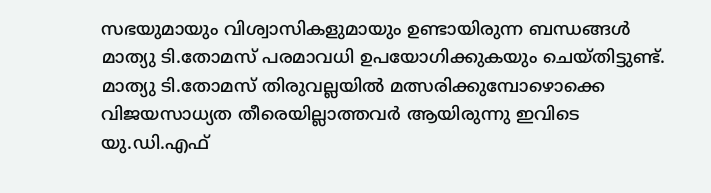സഭയുമായും വിശ്വാസികളുമായും ഉണ്ടായിരുന്ന ബന്ധങ്ങള്‍ മാത്യു ടി.തോമസ്‌ പരമാവധി ഉപയോഗിക്കുകയും ചെയ്തിട്ടുണ്ട്. മാത്യു ടി.തോമസ്‌ തിരുവല്ലയില്‍ മത്സരിക്കുമ്പോഴൊക്കെ വിജയസാധ്യത തീരെയില്ലാത്തവര്‍ ആയിരുന്നു ഇവിടെ യു.ഡി.എഫ്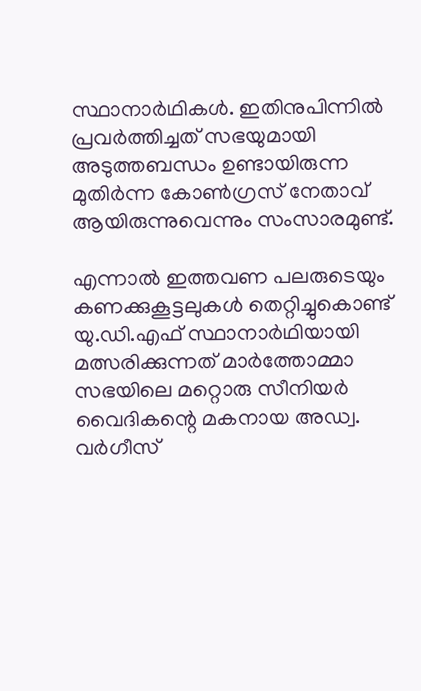സ്ഥാനാര്‍ഥികള്‍. ഇതിനുപിന്നില്‍ പ്രവര്‍ത്തിച്ചത് സഭയുമായി അടുത്തബന്ധം ഉണ്ടായിരുന്ന മുതിര്‍ന്ന കോണ്‍ഗ്രസ് നേതാവ് ആയിരുന്നുവെന്നും സംസാരമുണ്ട്.

എന്നാല്‍ ഇത്തവണ പലരുടെയും കണക്കുകൂട്ടലുകള്‍ തെറ്റിച്ചുകൊണ്ട് യു.ഡി.എഫ് സ്ഥാനാര്‍ഥിയായി മത്സരിക്കുന്നത് മാര്‍ത്തോമ്മാ സഭയിലെ മറ്റൊരു സീനിയര്‍ വൈദികന്റെ മകനായ അഡ്വ. വര്‍ഗീസ്‌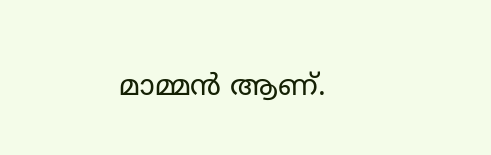മാമ്മന്‍ ആണ്.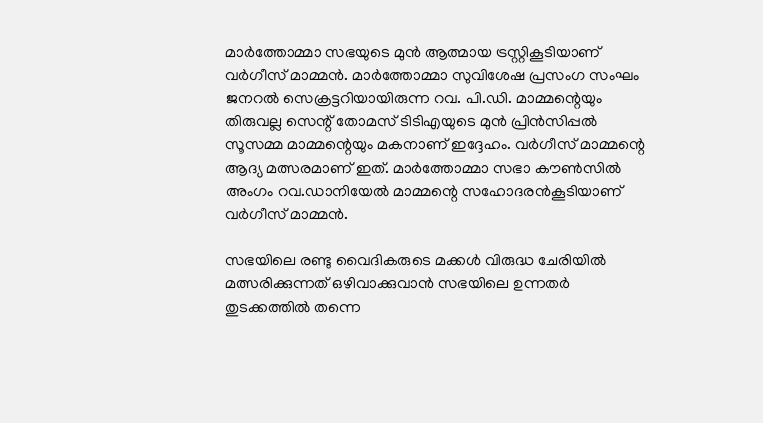മാർത്തോമ്മാ സഭയുടെ മുൻ ആത്മായ ട്രസ്റ്റികൂടിയാണ്  വര്‍ഗീസ്‌ മാമ്മന്‍. മാര്‍ത്തോമ്മാ സുവിശേഷ പ്രസംഗ സംഘം ജനറല്‍ സെക്രട്ടറിയായിരുന്ന റവ. പി.ഡി. മാമ്മന്റെയും തിരുവല്ല സെന്റ് തോമസ് ടിടിഎയുടെ മുന്‍ പ്രിന്‍സിപ്പല്‍ സൂസമ്മ മാമ്മന്റെയും മകനാണ് ഇദ്ദേഹം. വര്‍ഗീസ്‌ മാമ്മന്റെ ആദ്യ മത്സരമാണ് ഇത്. മാര്‍ത്തോമ്മാ സഭാ കൗൺസില്‍ അംഗം റവ.ഡാനിയേൽ മാമ്മന്റെ സഹോദരന്‍കൂടിയാണ് വര്‍ഗീസ്‌ മാമ്മന്‍.

സഭയിലെ രണ്ടു വൈദികരുടെ മക്കള്‍ വിരുദ്ധ ചേരിയില്‍ മത്സരിക്കുന്നത് ഒഴിവാക്കുവാന്‍ സഭയിലെ ഉന്നതര്‍ തുടക്കത്തില്‍ തന്നെ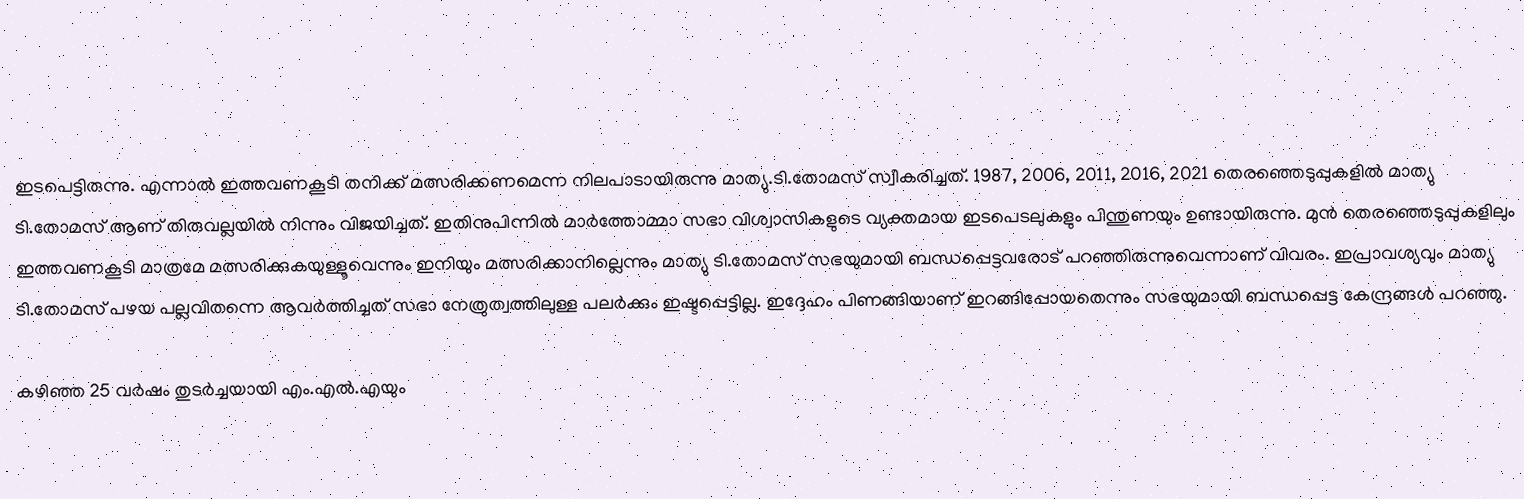ഇടപെട്ടിരുന്നു. എന്നാല്‍ ഇത്തവണകൂടി തനിക്ക് മത്സരിക്കണമെന്ന നിലപാടായിരുന്നു മാത്യു.ടി.തോമസ്‌ സ്വീകരിച്ചത്. 1987, 2006, 2011, 2016, 2021 തെരഞ്ഞെടുപ്പുകളില്‍ മാത്യു ടി.തോമസ്‌ ആണ് തിരുവല്ലയില്‍ നിന്നും വിജയിച്ചത്. ഇതിനുപിന്നില്‍ മാര്‍ത്തോമ്മാ സഭാ വിശ്വാസികളുടെ വ്യക്തമായ ഇടപെടലുകളും പിന്തുണയും ഉണ്ടായിരുന്നു. മുന്‍ തെരഞ്ഞെടുപ്പുകളിലും ഇത്തവണകൂടി മാത്രമേ മത്സരിക്കുകയുള്ളൂവെന്നും ഇനിയും മത്സരിക്കാനില്ലെന്നും മാത്യു ടി.തോമസ്‌ സഭയുമായി ബന്ധപ്പെട്ടവരോട് പറഞ്ഞിരുന്നുവെന്നാണ് വിവരം. ഇപ്രാവശ്യവും മാത്യു ടി.തോമസ്‌ പഴയ പല്ലവിതന്നെ ആവര്‍ത്തിച്ചത് സഭാ നേത്രുത്വത്തിലുള്ള പലര്‍ക്കും ഇഷ്ടപ്പെട്ടില്ല. ഇദ്ദേഹം പിണങ്ങിയാണ് ഇറങ്ങിപ്പോയതെന്നും സഭയുമായി ബന്ധപ്പെട്ട കേന്ദ്രങ്ങള്‍ പറഞ്ഞു.

കഴിഞ്ഞ 25 വര്‍ഷം തുടര്‍ച്ചയായി എം.എല്‍.എയും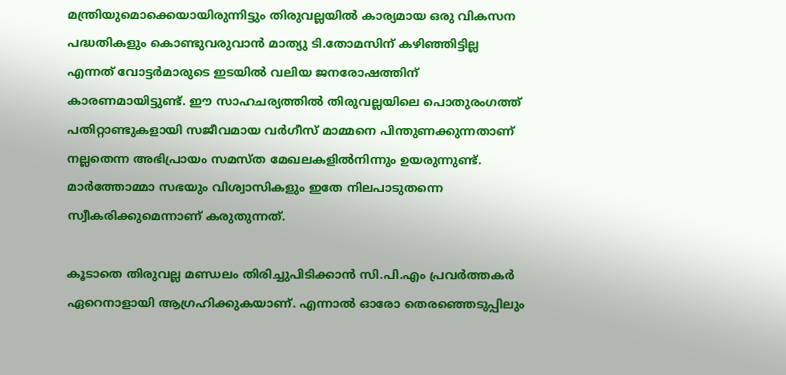മന്ത്രിയുമൊക്കെയായിരുന്നിട്ടും തിരുവല്ലയില്‍ കാര്യമായ ഒരു വികസന പദ്ധതികളും കൊണ്ടുവരുവാന്‍ മാത്യു ടി.തോമസിന് കഴിഞ്ഞിട്ടില്ല എന്നത് വോട്ടര്‍മാരുടെ ഇടയില്‍ വലിയ ജനരോഷത്തിന് കാരണമായിട്ടുണ്ട്. ഈ സാഹചര്യത്തില്‍ തിരുവല്ലയിലെ പൊതുരംഗത്ത്‌ പതിറ്റാണ്ടുകളായി സജീവമായ വര്‍ഗീസ്‌ മാമ്മനെ പിന്തുണക്കുന്നതാണ് നല്ലതെന്ന അഭിപ്രായം സമസ്ത മേഖലകളില്‍നിന്നും ഉയരുന്നുണ്ട്. മാര്‍ത്തോമ്മാ സഭയും വിശ്വാസികളും ഇതേ നിലപാടുതന്നെ സ്വീകരിക്കുമെന്നാണ് കരുതുന്നത്.

കൂടാതെ തിരുവല്ല മണ്ഡലം തിരിച്ചുപിടിക്കാന്‍ സി.പി.എം പ്രവര്‍ത്തകര്‍ ഏറെനാളായി ആഗ്രഹിക്കുകയാണ്. എന്നാല്‍ ഓരോ തെരഞ്ഞെടുപ്പിലും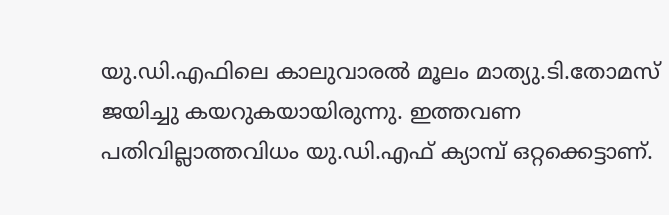യു.ഡി.എഫിലെ കാലുവാരല്‍ മൂലം മാത്യു.ടി.തോമസ്‌ ജയിച്ചു കയറുകയായിരുന്നു. ഇത്തവണ പതിവില്ലാത്തവിധം യു.ഡി.എഫ് ക്യാമ്പ് ഒറ്റക്കെട്ടാണ്.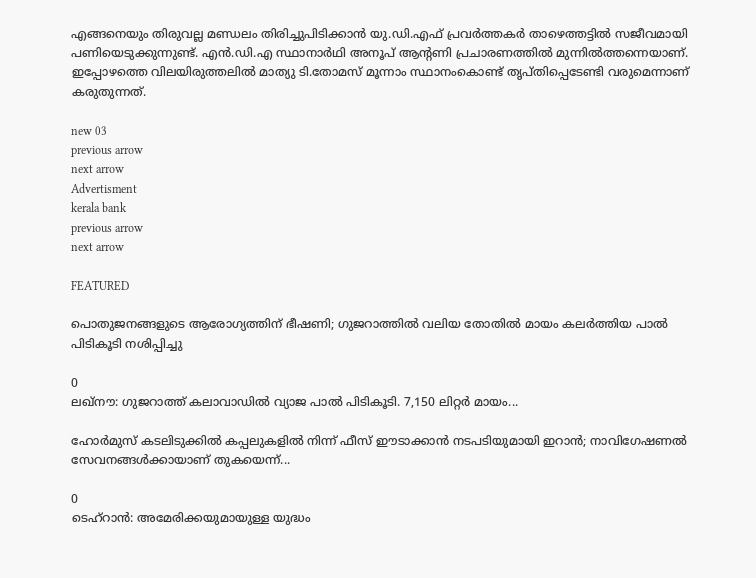എങ്ങനെയും തിരുവല്ല മണ്ഡലം തിരിച്ചുപിടിക്കാന്‍ യു.ഡി.എഫ് പ്രവര്‍ത്തകര്‍ താഴെത്തട്ടില്‍ സജീവമായി പണിയെടുക്കുന്നുണ്ട്. എന്‍.ഡി.എ സ്ഥാനാര്‍ഥി അനൂപ്‌ ആന്റണി പ്രചാരണത്തില്‍ മുന്നില്‍ത്തന്നെയാണ്. ഇപ്പോഴത്തെ വിലയിരുത്തലില്‍ മാത്യു ടി.തോമസ്‌ മൂന്നാം സ്ഥാനംകൊണ്ട് തൃപ്തിപ്പെടേണ്ടി വരുമെന്നാണ് കരുതുന്നത്.

new 03
previous arrow
next arrow
Advertisment
kerala bank
previous arrow
next arrow

FEATURED

പൊതുജനങ്ങളുടെ ആരോഗ്യത്തിന് ഭീഷണി; ഗുജറാത്തിൽ വലിയ തോതിൽ മായം കലർത്തിയ പാൽ പിടികൂടി നശിപ്പിച്ചു

0
ലഖ്‌നൗ: ഗുജറാത്ത് കലാവാഡില്‍ വ്യാജ പാല്‍ പിടികൂടി. 7,150 ലിറ്റര്‍ മായം...

ഹോർമുസ് കടലിടുക്കിൽ കപ്പലുകളിൽ നിന്ന് ഫീസ് ഈടാക്കാൻ നടപടിയുമായി ഇറാൻ; നാവിഗേഷണൽ സേവനങ്ങൾക്കായാണ് തുകയെന്ന്...

0
ടെഹ്റാൻ: അമേരിക്കയുമായുള്ള യുദ്ധം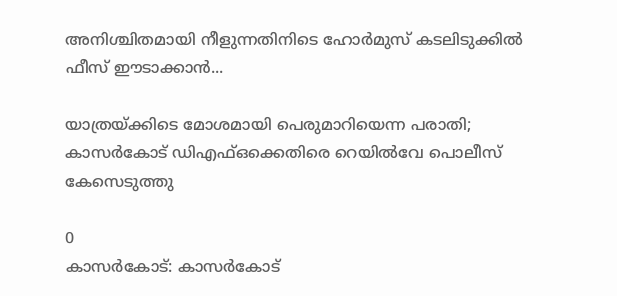അനിശ്ചിതമായി നീളുന്നതിനിടെ ഹോർമുസ് കടലിടുക്കിൽ ഫീസ് ഈടാക്കാൻ...

യാത്രയ്ക്കിടെ മോശമായി പെരുമാറിയെന്ന പരാതി; കാസർകോട് ഡിഎഫ്ഒക്കെതിരെ റെയിൽവേ പൊലീസ് കേസെടുത്തു

0
കാസര്‍കോട്: കാസര്‍കോട്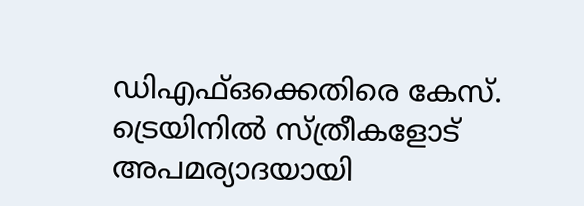ഡിഎഫ്ഒക്കെതിരെ കേസ്. ട്രെയിനില്‍ സ്ത്രീകളോട് അപമര്യാദയായി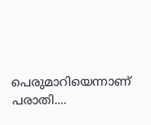പെരുമാറിയെന്നാണ് പരാതി....